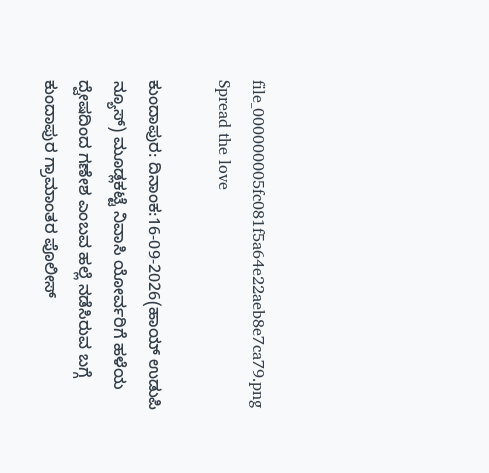file_000000005fc081f5a64e22aeb8e7ca79.png
Spread the love

ಕುಂದಾಪುರ: ದಿನಾಂಕ:16-09-2026(ಹಾಯ್ ಉಡುಪಿ ನ್ಯೂಸ್) ಮೂಡ್ಲಕಟ್ಟೆ ನಿವಾಸಿ ಯೋರ್ವರಿಗೆ ಹಳೆಯ ದ್ವೇಷದಿಂದ ಗಣೇಶ ಎಂಬವ ಹಲ್ಲೆ ನಡೆಸಿರುವ ಬಗ್ಗೆ ಕುಂದಾಪುರ ಗ್ರಾಮಾಂತರ ಪೊಲೀಸ್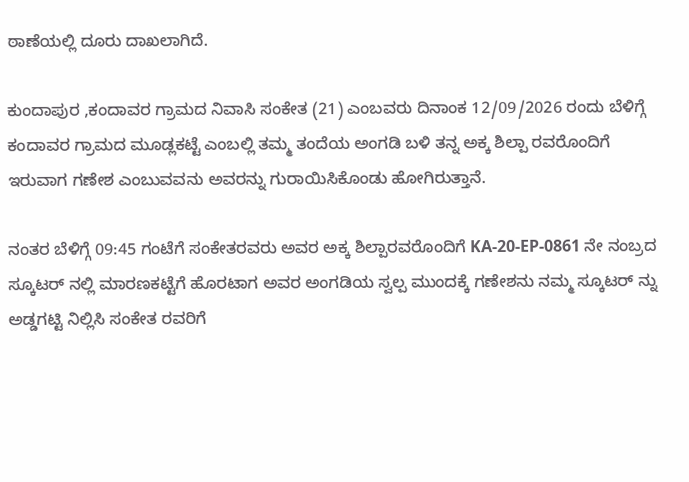ಠಾಣೆಯಲ್ಲಿ ದೂರು ದಾಖಲಾಗಿದೆ.

ಕುಂದಾಪುರ ,ಕಂದಾವರ ಗ್ರಾಮದ ನಿವಾಸಿ ಸಂಕೇತ (21) ಎಂಬವರು ದಿನಾಂಕ 12/09/2026 ರಂದು ಬೆಳಿಗ್ಗೆ ಕಂದಾವರ ಗ್ರಾಮದ ಮೂಡ್ಲಕಟ್ಟೆ ಎಂಬಲ್ಲಿ ತಮ್ಮ ತಂದೆಯ ಅಂಗಡಿ ಬಳಿ ತನ್ನ ಅಕ್ಕ ಶಿಲ್ಪಾ ರವರೊಂದಿಗೆ ಇರುವಾಗ ಗಣೇಶ ಎಂಬುವವನು ಅವರನ್ನು ಗುರಾಯಿಸಿಕೊಂಡು ಹೋಗಿರುತ್ತಾನೆ.

ನಂತರ ಬೆಳಿಗ್ಗೆ 09:45 ಗಂಟೆಗೆ ಸಂಕೇತರವರು ಅವರ ಅಕ್ಕ ಶಿಲ್ಪಾರವರೊಂದಿಗೆ KA-20-EP-0861 ನೇ ನಂಬ್ರದ ಸ್ಕೂಟರ್‌ ನಲ್ಲಿ ಮಾರಣಕಟ್ಟೆಗೆ ಹೊರಟಾಗ ಅವರ ಅಂಗಡಿಯ ಸ್ವಲ್ಪ ಮುಂದಕ್ಕೆ ಗಣೇಶನು ನಮ್ಮ ಸ್ಕೂಟರ್‌ ನ್ನು ಅಡ್ಡಗಟ್ಟಿ ನಿಲ್ಲಿಸಿ ಸಂಕೇತ ರವರಿಗೆ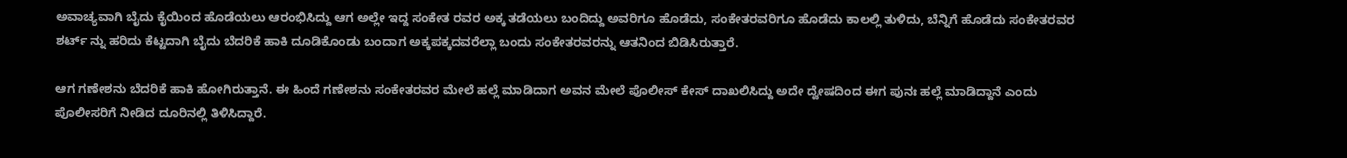ಅವಾಚ್ಯವಾಗಿ ಬೈದು ಕೈಯಿಂದ ಹೊಡೆಯಲು ಆರಂಭಿಸಿದ್ದು ಆಗ ಅಲ್ಲೇ ಇದ್ದ ಸಂಕೇತ ರವರ ಅಕ್ಕ ತಡೆಯಲು ಬಂದಿದ್ದು ಅವರಿಗೂ ಹೊಡೆದು, ಸಂಕೇತರವರಿಗೂ ಹೊಡೆದು ಕಾಲಲ್ಲಿ ತುಳಿದು, ಬೆನ್ನಿಗೆ ಹೊಡೆದು ಸಂಕೇತರವರ ಶರ್ಟ್‌ ನ್ನು ಹರಿದು ಕೆಟ್ಟದಾಗಿ ಬೈದು ಬೆದರಿಕೆ ಹಾಕಿ ದೂಡಿಕೊಂಡು ಬಂದಾಗ ಅಕ್ಕಪಕ್ಕದವರೆಲ್ಲಾ ಬಂದು ಸಂಕೇತರವರನ್ನು ಆತನಿಂದ ಬಿಡಿಸಿರುತ್ತಾರೆ.

ಆಗ ಗಣೇಶನು ಬೆದರಿಕೆ ಹಾಕಿ ಹೋಗಿರುತ್ತಾನೆ. ಈ ಹಿಂದೆ ಗಣೇಶನು ಸಂಕೇತರವರ ಮೇಲೆ ಹಲ್ಲೆ ಮಾಡಿದಾಗ ಅವನ ಮೇಲೆ ಪೊಲೀಸ್‌ ಕೇಸ್‌ ದಾಖಲಿಸಿದ್ದು ಅದೇ ದ್ವೇಷದಿಂದ ಈಗ ಪುನಃ ಹಲ್ಲೆ ಮಾಡಿದ್ದಾನೆ ಎಂದು ಪೊಲೀಸರಿಗೆ ನೀಡಿದ ದೂರಿನಲ್ಲಿ ತಿಳಿಸಿದ್ದಾರೆ.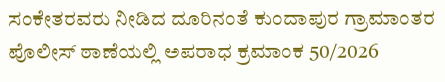ಸಂಕೇತರವರು ನೀಡಿದ ದೂರಿನಂತೆ ಕುಂದಾಪುರ ಗ್ರಾಮಾಂತರ ಪೊಲೀಸ್‌ ಠಾಣೆಯಲ್ಲಿ ಅಪರಾಧ ಕ್ರಮಾಂಕ 50/2026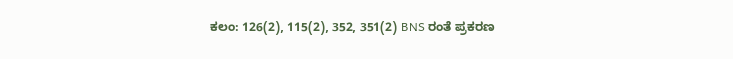ಕಲಂ: 126(2), 115(2), 352, 351(2) BNS ರಂತೆ ಪ್ರಕರಣ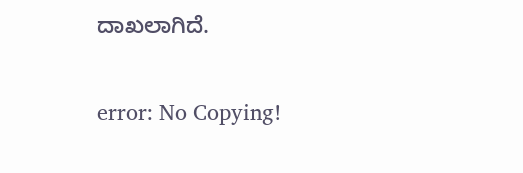ದಾಖಲಾಗಿದೆ.

error: No Copying!